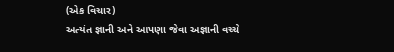(એક વિચાર)
અત્યંત જ્ઞાની અને આપણા જેવા અજ્ઞાની વચ્ચે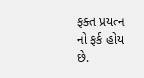ફક્ત પ્રયત્ન નો ફર્ક હોય છે.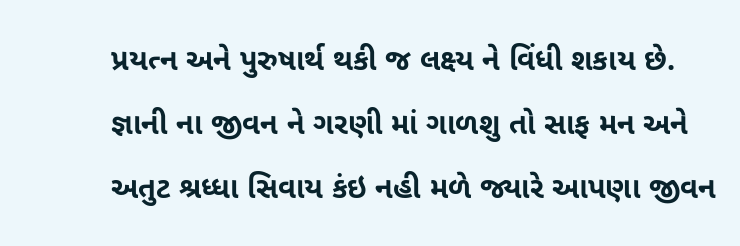પ્રયત્ન અને પુરુષાર્થ થકી જ લક્ષ્ય ને વિંધી શકાય છે.
જ્ઞાની ના જીવન ને ગરણી માં ગાળશુ તો સાફ મન અને અતુટ શ્રધ્ધા સિવાય કંઇ નહી મળે જ્યારે આપણા જીવન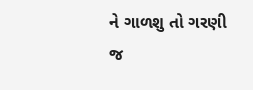ને ગાળશુ તો ગરણી જ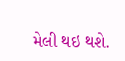મેલી થઇ થશે.